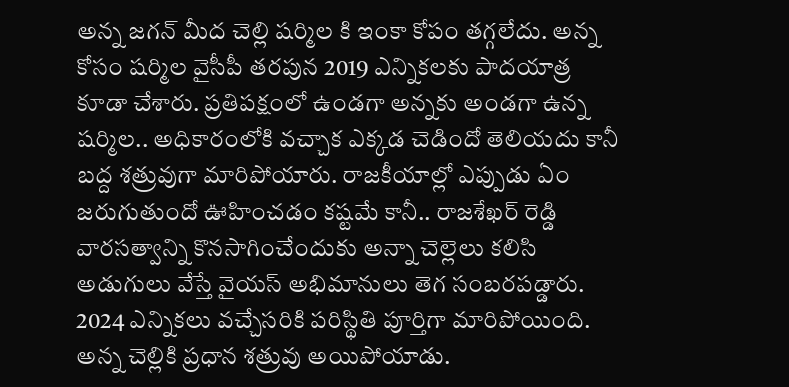అన్న జగన్ మీద చెల్లి షర్మిల కి ఇంకా కోపం తగ్గలేదు. అన్న కోసం షర్మిల వైసీపీ తరపున 2019 ఎన్నికలకు పాదయాత్ర కూడా చేశారు. ప్రతిపక్షంలో ఉండగా అన్నకు అండగా ఉన్న షర్మిల.. అధికారంలోకి వచ్చాక ఎక్కడ చెడిందో తెలియదు కానీ బద్ద శత్రువుగా మారిపోయారు. రాజకీయాల్లో ఎప్పుడు ఏం జరుగుతుందో ఊహించడం కష్టమే కానీ.. రాజశేఖర్ రెడ్డి వారసత్వాన్ని కొనసాగించేందుకు అన్నా చెల్లెలు కలిసి అడుగులు వేస్తే వైయస్ అభిమానులు తెగ సంబరపడ్డారు.
2024 ఎన్నికలు వచ్చేసరికి పరిస్థితి పూర్తిగా మారిపోయింది. అన్న చెల్లికి ప్రధాన శత్రువు అయిపోయాడు.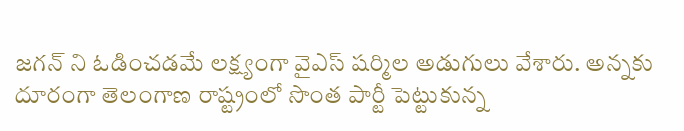జగన్ ని ఓడించడమే లక్ష్యంగా వైఎస్ షర్మిల అడుగులు వేశారు. అన్నకు దూరంగా తెలంగాణ రాష్ట్రంలో సొంత పార్టీ పెట్టుకున్న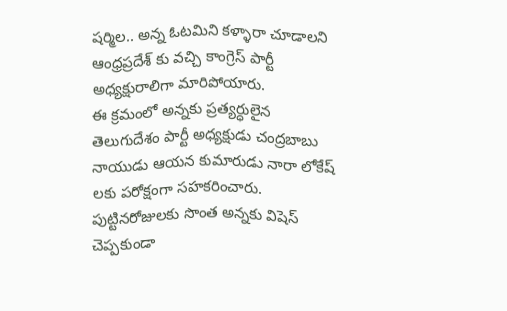షర్మిల.. అన్న ఓటమిని కళ్ళారా చూడాలని ఆంధ్రప్రదేశ్ కు వచ్చి కాంగ్రెస్ పార్టీ అధ్యక్షురాలిగా మారిపోయారు.
ఈ క్రమంలో అన్నకు ప్రత్యర్ధులైన తెలుగుదేశం పార్టీ అధ్యక్షుడు చంద్రబాబు నాయుడు ఆయన కుమారుడు నారా లోకేష్ లకు పరోక్షంగా సహకరించారు. పుట్టినరోజులకు సొంత అన్నకు విషెస్ చెప్పకుండా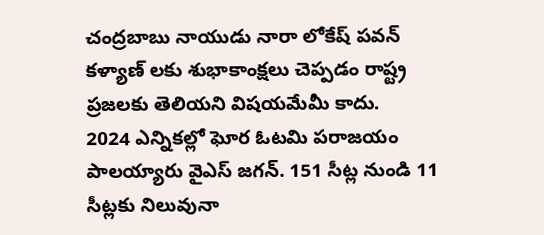చంద్రబాబు నాయుడు నారా లోకేష్ పవన్ కళ్యాణ్ లకు శుభాకాంక్షలు చెప్పడం రాష్ట్ర ప్రజలకు తెలియని విషయమేమీ కాదు.
2024 ఎన్నికల్లో ఘోర ఓటమి పరాజయం పాలయ్యారు వైఎస్ జగన్. 151 సీట్ల నుండి 11 సీట్లకు నిలువునా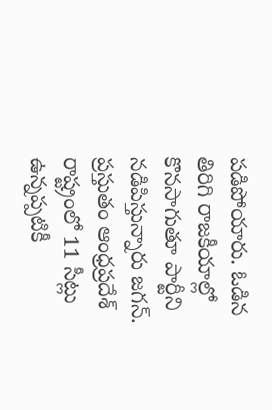పడిపోయారు. ఓడిన తిరిగి రాజకీయాల్లో కొనసాగుతూ పార్టీని నడిపిస్తున్నారు జగన్.
ప్రస్తుతం ఆంధ్రప్రదేశ్ రాష్ట్రంలో 11 సీట్లు ఉన్నప్పటికీ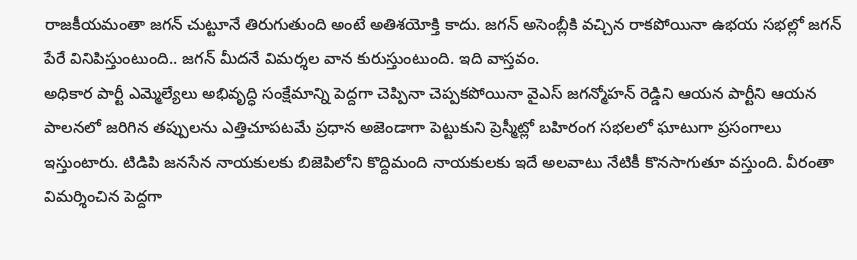రాజకీయమంతా జగన్ చుట్టూనే తిరుగుతుంది అంటే అతిశయోక్తి కాదు. జగన్ అసెంబ్లీకి వచ్చిన రాకపోయినా ఉభయ సభల్లో జగన్ పేరే వినిపిస్తుంటుంది.. జగన్ మీదనే విమర్శల వాన కురుస్తుంటుంది. ఇది వాస్తవం.
అధికార పార్టీ ఎమ్మెల్యేలు అభివృద్ధి సంక్షేమాన్ని పెద్దగా చెప్పినా చెప్పకపోయినా వైఎస్ జగన్మోహన్ రెడ్డిని ఆయన పార్టీని ఆయన పాలనలో జరిగిన తప్పులను ఎత్తిచూపటమే ప్రధాన అజెండాగా పెట్టుకుని ప్రెస్మీట్లో బహిరంగ సభలలో ఘాటుగా ప్రసంగాలు ఇస్తుంటారు. టిడిపి జనసేన నాయకులకు బిజెపిలోని కొద్దిమంది నాయకులకు ఇదే అలవాటు నేటికీ కొనసాగుతూ వస్తుంది. వీరంతా విమర్శించిన పెద్దగా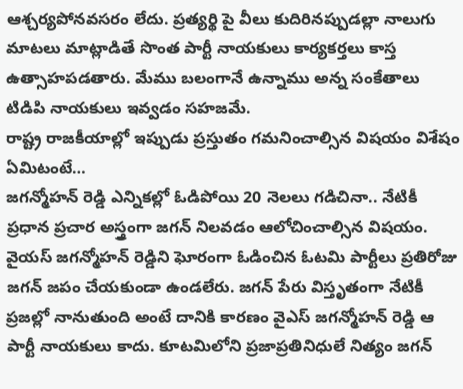ఆశ్చర్యపోనవసరం లేదు. ప్రత్యర్థి పై వీలు కుదిరినప్పుడల్లా నాలుగు మాటలు మాట్లాడితే సొంత పార్టీ నాయకులు కార్యకర్తలు కాస్త ఉత్సాహపడతారు. మేము బలంగానే ఉన్నాము అన్న సంకేతాలు టిడిపి నాయకులు ఇవ్వడం సహజమే.
రాష్ట్ర రాజకీయాల్లో ఇప్పుడు ప్రస్తుతం గమనించాల్సిన విషయం విశేషం ఏమిటంటే…
జగన్మోహన్ రెడ్డి ఎన్నికల్లో ఓడిపోయి 20 నెలలు గడిచినా.. నేటికీ ప్రధాన ప్రచార అస్త్రంగా జగన్ నిలవడం ఆలోచించాల్సిన విషయం. వైయస్ జగన్మోహన్ రెడ్డిని ఘోరంగా ఓడించిన ఓటమి పార్టీలు ప్రతిరోజు జగన్ జపం చేయకుండా ఉండలేరు. జగన్ పేరు విస్తృతంగా నేటికీ ప్రజల్లో నానుతుంది అంటే దానికి కారణం వైఎస్ జగన్మోహన్ రెడ్డి ఆ పార్టీ నాయకులు కాదు. కూటమిలోని ప్రజాప్రతినిధులే నిత్యం జగన్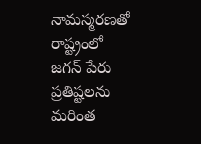నామస్మరణతో రాష్ట్రంలో జగన్ పేరు ప్రతిష్టలను మరింత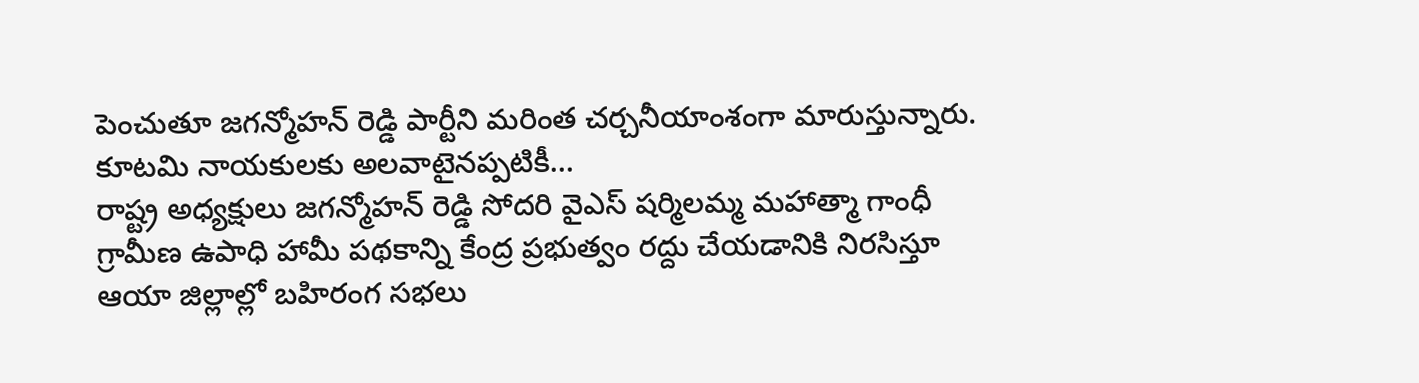పెంచుతూ జగన్మోహన్ రెడ్డి పార్టీని మరింత చర్చనీయాంశంగా మారుస్తున్నారు.
కూటమి నాయకులకు అలవాటైనప్పటికీ…
రాష్ట్ర అధ్యక్షులు జగన్మోహన్ రెడ్డి సోదరి వైఎస్ షర్మిలమ్మ మహాత్మా గాంధీ గ్రామీణ ఉపాధి హామీ పథకాన్ని కేంద్ర ప్రభుత్వం రద్దు చేయడానికి నిరసిస్తూ ఆయా జిల్లాల్లో బహిరంగ సభలు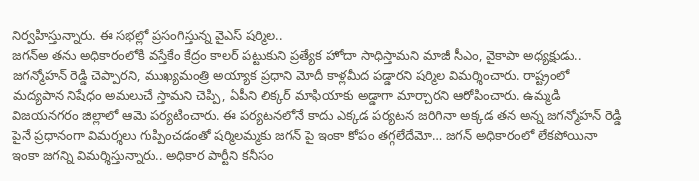నిర్వహిస్తున్నారు. ఈ సభల్లో ప్రసంగిస్తున్న వైఎస్ షర్మిల..
జగన్అ తను అధికారంలోకి వస్తేకేం కేద్రం కాలర్ పట్టుకుని ప్రత్యేక హోదా సాధిస్తామని మాజీ సీఎం, వైకాపా అధ్యక్షుడు.. జగన్మోహన్ రెడ్డి చెప్పారని, ముఖ్యమంత్రి అయ్యాక ప్రధాని మోదీ కాళ్లమీద పడ్డారని షర్మిల విమర్శించారు. రాష్ట్రంలో మద్యపాన నిషేధం అమలుచే స్తామని చెప్పి, ఏపీని లిక్కర్ మాఫియాకు అడ్డాగా మార్చారని ఆరోపించారు. ఉమ్మడి విజయనగరం జిల్లాలో ఆమె పర్యటించారు. ఈ పర్యటనలోనే కాదు ఎక్కడ పర్యటన జరిగినా అక్కడ తన అన్న జగన్మోహన్ రెడ్డి పైనే ప్రధానంగా విమర్శలు గుప్పించడంతో షర్మిలమ్మకు జగన్ పై ఇంకా కోపం తగ్గలేదేమో… జగన్ అధికారంలో లేకపోయినా ఇంకా జగన్ని విమర్శిస్తున్నారు.. అధికార పార్టీని కనీసం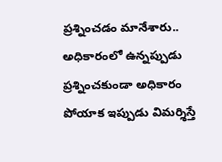ప్రశ్నించడం మానేశారు.. అధికారంలో ఉన్నప్పుడు ప్రశ్నించకుండా అధికారం పోయాక ఇప్పుడు విమర్శిస్తే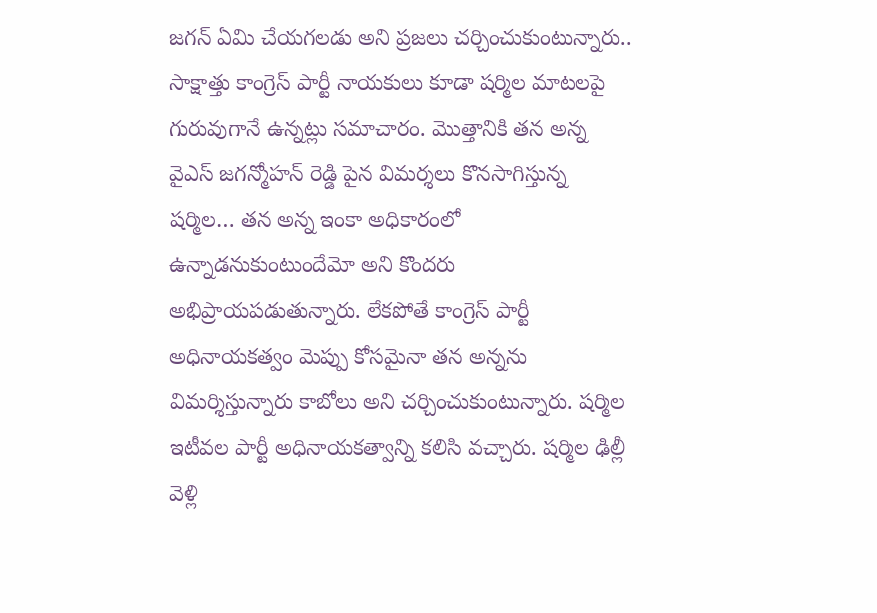జగన్ ఏమి చేయగలడు అని ప్రజలు చర్చించుకుంటున్నారు.. సాక్షాత్తు కాంగ్రెస్ పార్టీ నాయకులు కూడా షర్మిల మాటలపై గురువుగానే ఉన్నట్లు సమాచారం. మొత్తానికి తన అన్న వైఎస్ జగన్మోహన్ రెడ్డి పైన విమర్శలు కొనసాగిస్తున్న షర్మిల… తన అన్న ఇంకా అధికారంలో ఉన్నాడనుకుంటుందేమో అని కొందరు అభిప్రాయపడుతున్నారు. లేకపోతే కాంగ్రెస్ పార్టీ అధినాయకత్వం మెప్పు కోసమైనా తన అన్నను విమర్శిస్తున్నారు కాబోలు అని చర్చించుకుంటున్నారు. షర్మిల ఇటీవల పార్టీ అధినాయకత్వాన్ని కలిసి వచ్చారు. షర్మిల ఢిల్లీ వెళ్లి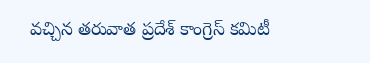వచ్చిన తరువాత ప్రదేశ్ కాంగ్రెస్ కమిటీ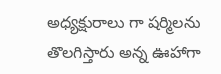అధ్యక్షురాలు గా షర్మిలను తొలగిస్తారు అన్న ఊహాగా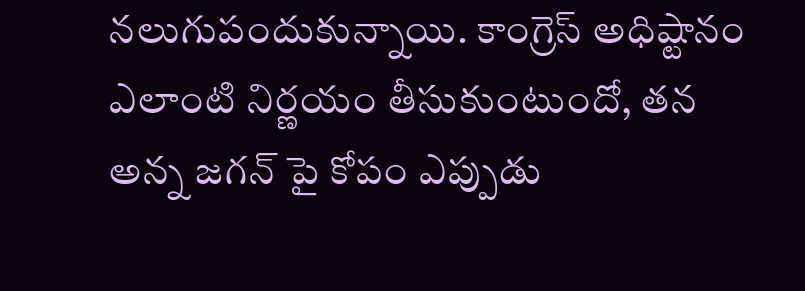నలుగుపందుకున్నాయి. కాంగ్రెస్ అధిష్టానం ఎలాంటి నిర్ణయం తీసుకుంటుందో, తన అన్న జగన్ పై కోపం ఎప్పుడు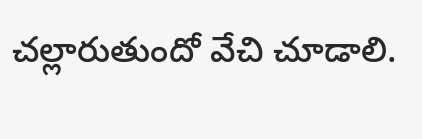చల్లారుతుందో వేచి చూడాలి.